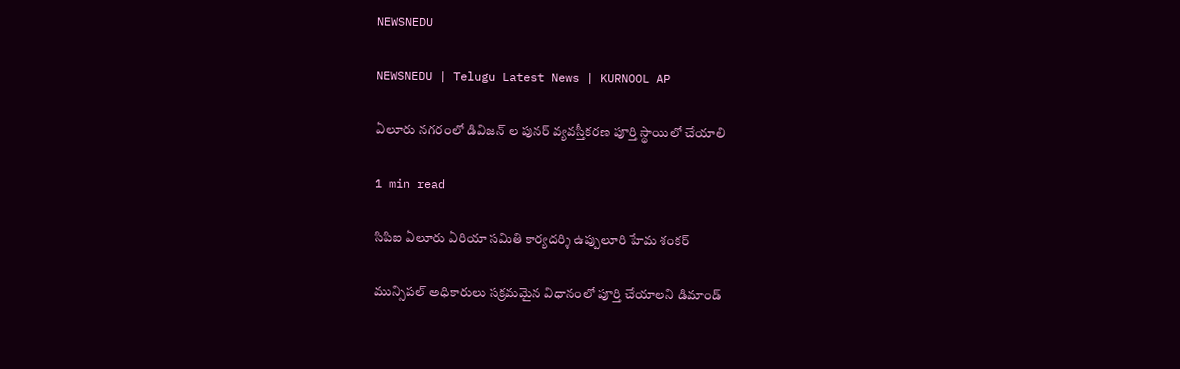NEWSNEDU

NEWSNEDU | Telugu Latest News | KURNOOL AP

ఏలూరు నగరంలో డివిజన్ ల పునర్ వ్యవస్తీకరణ పూర్తి స్థాయిలో చేయాలి

1 min read

సిపిఐ ఏలూరు ఏరియా సమితి కార్యదర్శి ఉప్పులూరి హేమ శంకర్

మున్సిపల్ అధికారులు సక్రమమైన విధానంలో పూర్తి చేయాలని డిమాండ్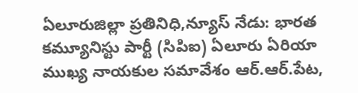ఏలూరుజిల్లా ప్రతినిధి,న్యూస్ నేడు: భారత కమ్యూనిస్టు పార్టీ (సిపిఐ) ఏలూరు ఏరియా ముఖ్య నాయకుల సమావేశం ఆర్.ఆర్.పేట,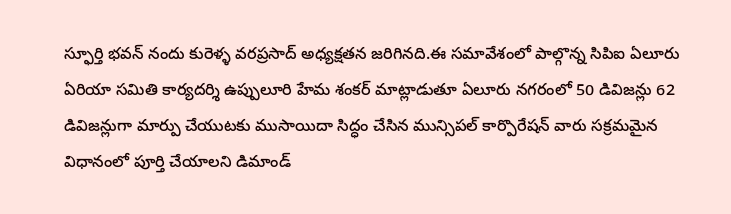స్ఫూర్తి భవన్ నందు కురెళ్ళ వరప్రసాద్ అధ్యక్షతన జరిగినది.ఈ సమావేశంలో పాల్గొన్న సిపిఐ ఏలూరు ఏరియా సమితి కార్యదర్శి ఉప్పులూరి హేమ శంకర్ మాట్లాడుతూ ఏలూరు నగరంలో 50 డివిజన్లు 62 డివిజన్లుగా మార్పు చేయుటకు ముసాయిదా సిద్ధం చేసిన మున్సిపల్ కార్పొరేషన్ వారు సక్రమమైన విధానంలో పూర్తి చేయాలని డిమాండ్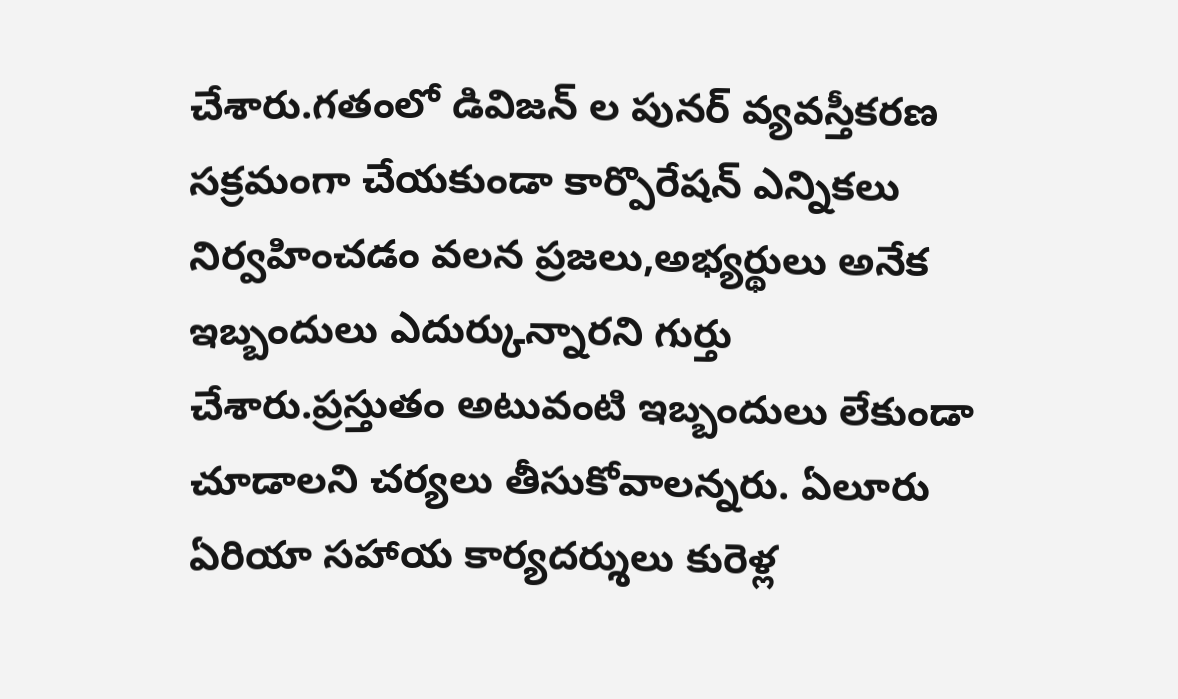చేశారు.గతంలో డివిజన్ ల పునర్ వ్యవస్తీకరణ సక్రమంగా చేయకుండా కార్పొరేషన్ ఎన్నికలు నిర్వహించడం వలన ప్రజలు,అభ్యర్థులు అనేక ఇబ్బందులు ఎదుర్కున్నారని గుర్తు చేశారు.ప్రస్తుతం అటువంటి ఇబ్బందులు లేకుండా చూడాలని చర్యలు తీసుకోవాలన్నరు. ఏలూరు ఏరియా సహాయ కార్యదర్శులు కురెళ్ల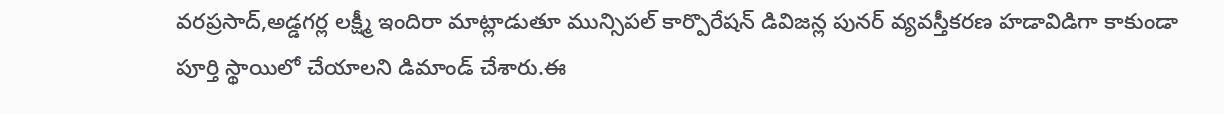వరప్రసాద్,అడ్డగర్ల లక్ష్మీ ఇందిరా మాట్లాడుతూ మున్సిపల్ కార్పొరేషన్ డివిజన్ల పునర్ వ్యవస్తీకరణ హడావిడిగా కాకుండా పూర్తి స్థాయిలో చేయాలని డిమాండ్ చేశారు.ఈ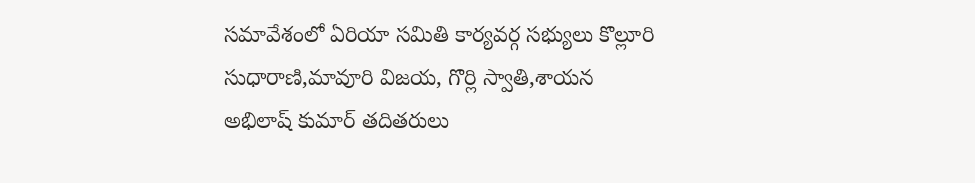సమావేశంలో ఏరియా సమితి కార్యవర్గ సభ్యులు కొల్లూరి సుధారాణి,మావూరి విజయ, గొర్లి స్వాతి,శాయన అభిలాష్ కుమార్ తదితరులు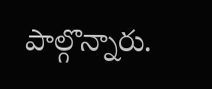పాల్గొన్నారు.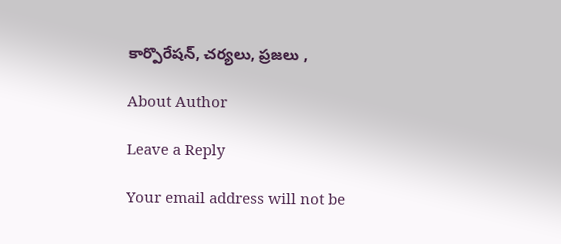కార్పొరేషన్, చర్యలు, ప్రజలు ,

About Author

Leave a Reply

Your email address will not be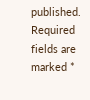published. Required fields are marked *